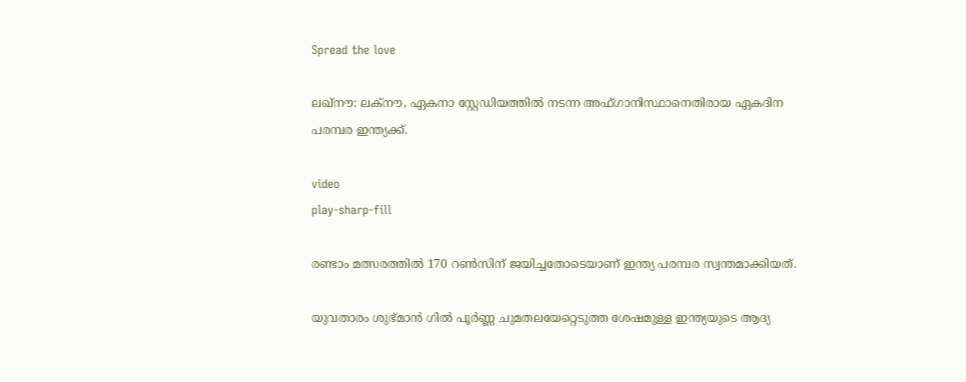Spread the love

ലഖ്നൗ: ലക്‌നൗ, ഏകനാ സ്റ്റേഡിയത്തില്‍ നടന്ന അഫ്ഗാനിസ്ഥാനെതിരായ ഏകദിന പരമ്പര ഇന്ത്യക്ക്.

video
play-sharp-fill

രണ്ടാം മത്സരത്തില്‍ 170 റണ്‍സിന് ജയിച്ചതോടെയാണ് ഇന്ത്യ പരമ്പര സ്വന്തമാക്കിയത്.

യുവതാരം ശുഭ്മാന്‍ ഗില്‍ പൂര്‍ണ്ണ ചുമതലയേറ്റെടുത്ത ശേഷമുള്ള ഇന്ത്യയുടെ ആദ്യ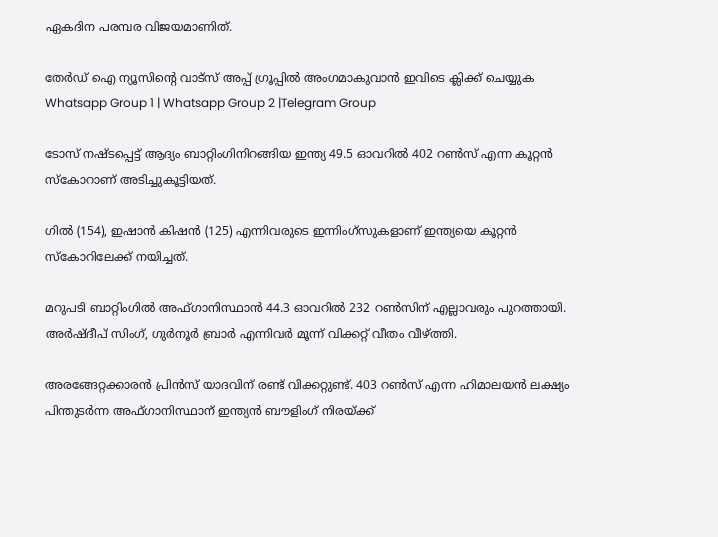ഏകദിന പരമ്പര വിജയമാണിത്.

തേർഡ് ഐ ന്യൂസിന്റെ വാട്സ് അപ്പ് ഗ്രൂപ്പിൽ അംഗമാകുവാൻ ഇവിടെ ക്ലിക്ക് ചെയ്യുക
Whatsapp Group 1 | Whatsapp Group 2 |Telegram Group

ടോസ് നഷ്ടപ്പെട്ട് ആദ്യം ബാറ്റിംഗിനിറങ്ങിയ ഇന്ത്യ 49.5 ഓവറില്‍ 402 റണ്‍സ് എന്ന കൂറ്റന്‍ സ്‌കോറാണ് അടിച്ചുകൂട്ടിയത്.

ഗില്‍ (154), ഇഷാന്‍ കിഷന്‍ (125) എന്നിവരുടെ ഇന്നിംഗ്‌സുകളാണ് ഇന്ത്യയെ കൂറ്റന്‍ സ്‌കോറിലേക്ക് നയിച്ചത്.

മറുപടി ബാറ്റിംഗില്‍ അഫ്ഗാനിസ്ഥാന്‍ 44.3 ഓവറില്‍ 232 റണ്‍സിന് എല്ലാവരും പുറത്തായി. അര്‍ഷ്ദീപ് സിംഗ്, ഗുര്‍നൂര്‍ ബ്രാര്‍ എന്നിവര്‍ മൂന്ന് വിക്കറ്റ് വീതം വീഴ്ത്തി.

അരങ്ങേറ്റക്കാരന്‍ പ്രിന്‍സ് യാദവിന് രണ്ട് വിക്കറ്റുണ്ട്. 403 റണ്‍സ് എന്ന ഹിമാലയന്‍ ലക്ഷ്യം പിന്തുടര്‍ന്ന അഫ്ഗാനിസ്ഥാന് ഇന്ത്യന്‍ ബൗളിംഗ് നിരയ്ക്ക്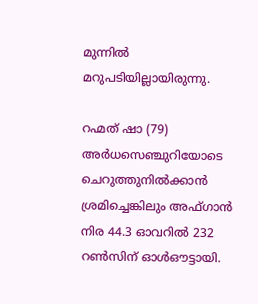മുന്നില്‍ മറുപടിയില്ലായിരുന്നു.

റഹ്മത് ഷാ (79) അര്‍ധസെഞ്ചുറിയോടെ ചെറുത്തുനില്‍ക്കാന്‍ ശ്രമിച്ചെങ്കിലും അഫ്ഗാന്‍ നിര 44.3 ഓവറില്‍ 232 റണ്‍സിന് ഓള്‍ഔട്ടായി.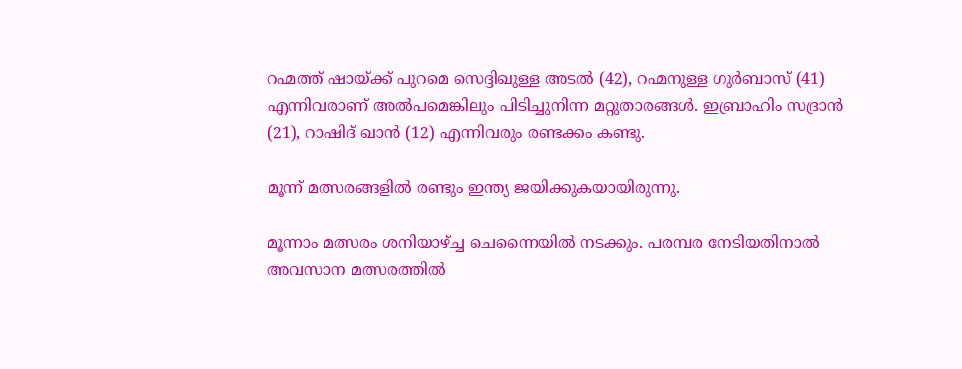റഹ്മത്ത് ഷായ്ക്ക് പുറമെ സെദ്ദിഖുള്ള അടല്‍ (42), റഹ്മനുള്ള ഗുര്‍ബാസ് (41) എന്നിവരാണ് അല്‍പമെങ്കിലും പിടിച്ചുനിന്ന മറ്റുതാരങ്ങള്‍. ഇബ്രാഹിം സദ്രാന്‍ (21), റാഷിദ് ഖാന്‍ (12) എന്നിവരും രണ്ടക്കം കണ്ടു.

മൂന്ന് മത്സരങ്ങളില്‍ രണ്ടും ഇന്ത്യ ജയിക്കുകയായിരുന്നു.

മൂന്നാം മത്സരം ശനിയാഴ്ച്ച ചെന്നൈയില്‍ നടക്കും. പരമ്പര നേടിയതിനാല്‍ അവസാന മത്സരത്തില്‍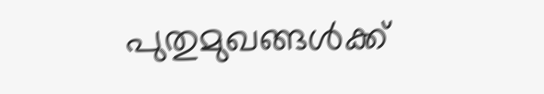പുതുമുഖങ്ങള്‍ക്ക്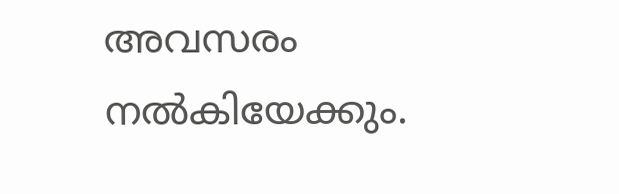അവസരം നല്‍കിയേക്കും.